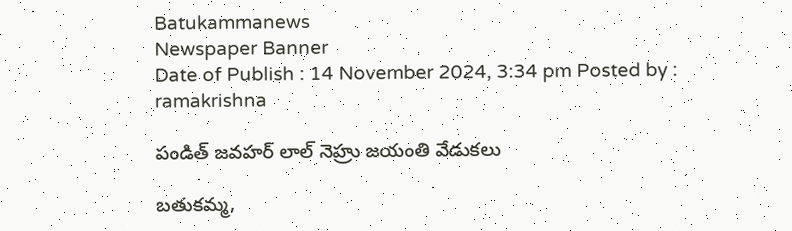Batukammanews
Newspaper Banner
Date of Publish : 14 November 2024, 3:34 pm Posted by : ramakrishna

పండిత్ జవహర్ లాల్ నెహ్రు జయంతి వేడుకలు

బతుకమ్మ,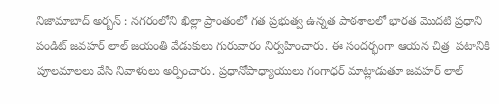నిజామాబాద్ అర్బన్ : నగరంలోని ఖిల్లా ప్రాంతంలో గత ప్రభుత్వ ఉన్నత పాఠశాలలో భారత మొదటి ప్రధాని పండిట్ జవహర్ లాల్ జయంతి వేడుకులు గురువారం నిర్వహించారు. ఈ సందర్భంగా ఆయన చిత్ర  పటానికి పూలమాలలు వేసి నివాళులు అర్పించారు. ప్రధానోపాధ్యాయులు గంగాధర్ మాట్లాడుతూ జవహర్ లాల్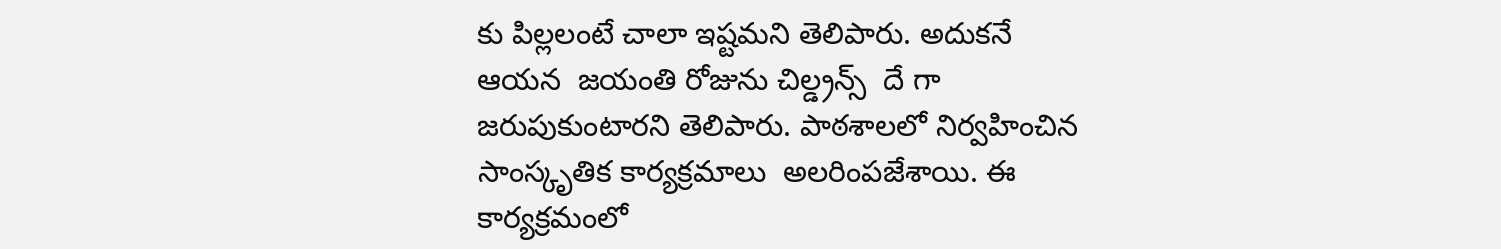కు పిల్లలంటే చాలా ఇష్టమని తెలిపారు. అదుకనే  ఆయన  జయంతి రోజును చిల్డ్రన్స్  దే గా  జరుపుకుంటారని తెలిపారు. పాఠశాలలో నిర్వహించిన  సాంస్కృతిక కార్యక్రమాలు  అలరింపజేశాయి. ఈ కార్యక్రమంలో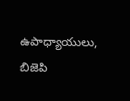ఉపాధ్యాయులు, బిజెపి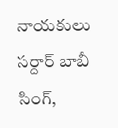నాయకులు సర్దార్ బాబీ సింగ్,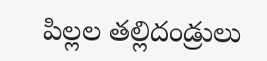పిల్లల తల్లిదండ్రులు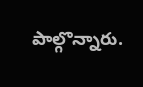పాల్గొన్నారు.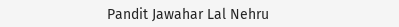Pandit Jawahar Lal Nehru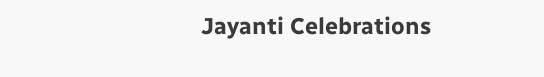Jayanti Celebrations